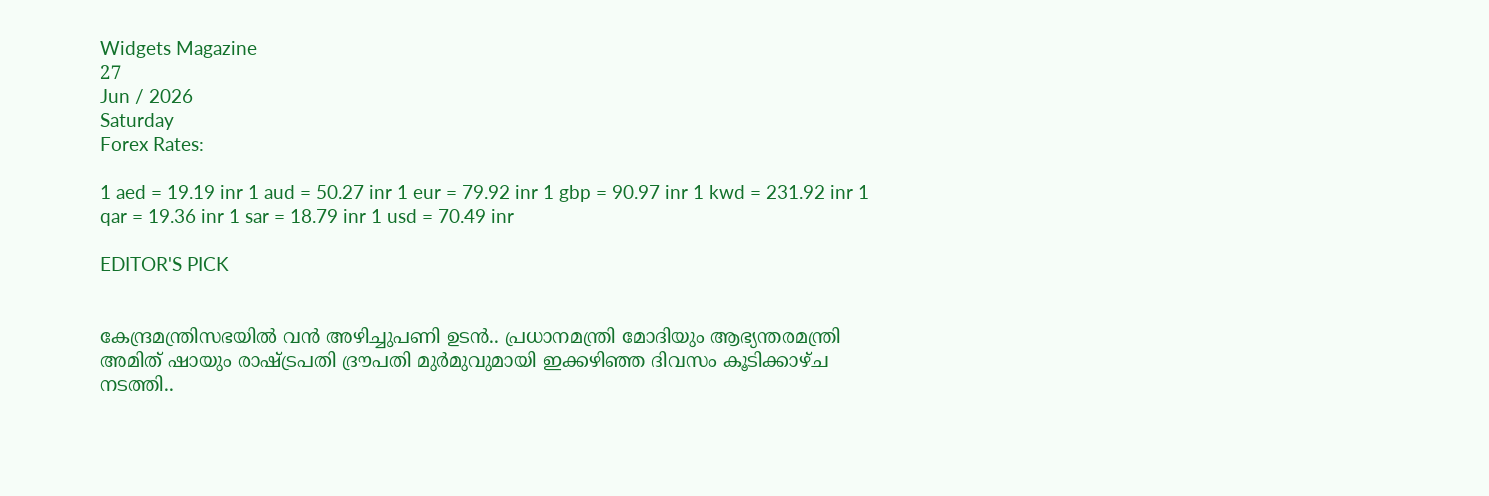Widgets Magazine
27
Jun / 2026
Saturday
Forex Rates:

1 aed = 19.19 inr 1 aud = 50.27 inr 1 eur = 79.92 inr 1 gbp = 90.97 inr 1 kwd = 231.92 inr 1 qar = 19.36 inr 1 sar = 18.79 inr 1 usd = 70.49 inr

EDITOR'S PICK


കേന്ദ്രമന്ത്രിസഭയിൽ വൻ അഴിച്ചുപണി ഉടൻ.. പ്രധാനമന്ത്രി മോദിയും ആഭ്യന്തരമന്ത്രി അമിത് ഷായും രാഷ്ട്രപതി ദ്രൗപതി മുർമുവുമായി ഇക്കഴിഞ്ഞ ദിവസം കൂടിക്കാഴ്ച നടത്തി..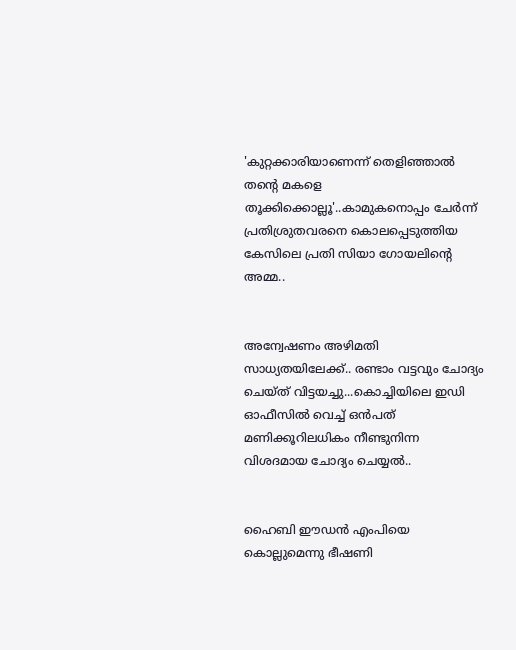'കുറ്റക്കാരിയാണെന്ന് തെളിഞ്ഞാൽ തന്റെ മകളെ തൂക്കിക്കൊല്ലൂ'..കാമുകനൊപ്പം ചേർന്ന് പ്രതിശ്രുതവരനെ കൊലപ്പെടുത്തിയ കേസിലെ പ്രതി സിയാ ഗോയലിന്റെ അമ്മ..


അന്വേഷണം അഴിമതി സാധ്യതയിലേക്ക്.. രണ്ടാം വട്ടവും ചോദ്യം ചെയ്ത് വിട്ടയച്ചു...കൊച്ചിയിലെ ഇഡി ഓഫീസില്‍ വെച്ച് ഒന്‍പത് മണിക്കൂറിലധികം നീണ്ടുനിന്ന വിശദമായ ചോദ്യം ചെയ്യൽ..


ഹൈബി ഈഡന്‍ എംപിയെ കൊല്ലുമെന്നു ഭീഷണി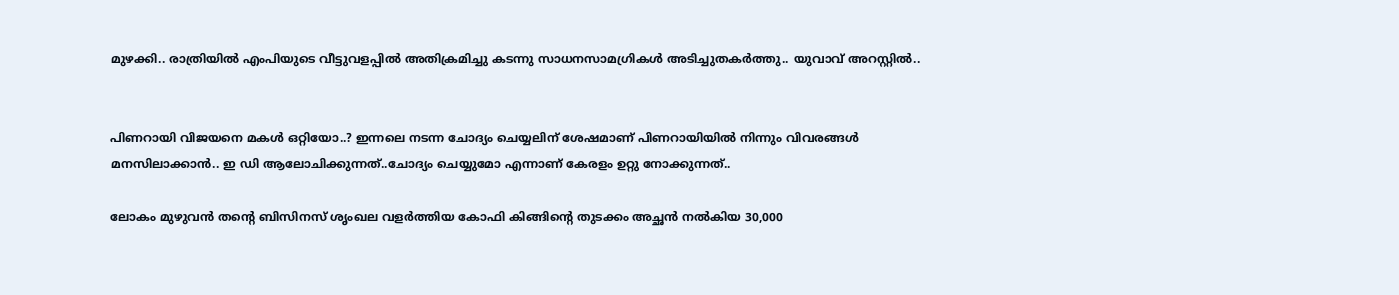മുഴക്കി.. രാത്രിയില്‍ എംപിയുടെ വീട്ടുവളപ്പില്‍ അതിക്രമിച്ചു കടന്നു സാധനസാമഗ്രികള്‍ അടിച്ചുതകര്‍ത്തു.. യുവാവ് അറസ്റ്റില്‍..


പിണറായി വിജയനെ മകൾ ഒറ്റിയോ..? ഇന്നലെ നടന്ന ചോദ്യം ചെയ്യലിന് ശേഷമാണ് പിണറായിയിൽ നിന്നും വിവരങ്ങൾ മനസിലാക്കാൻ.. ഇ ഡി ആലോചിക്കുന്നത്..ചോദ്യം ചെയ്യുമോ എന്നാണ് കേരളം ഉറ്റു നോക്കുന്നത്..

ലോകം മുഴുവന്‍ തന്റെ ബിസിനസ് ശൃംഖല വളര്‍ത്തിയ കോഫി കിങ്ങിന്റെ തുടക്കം അച്ഛന്‍ നല്‍കിയ 30,000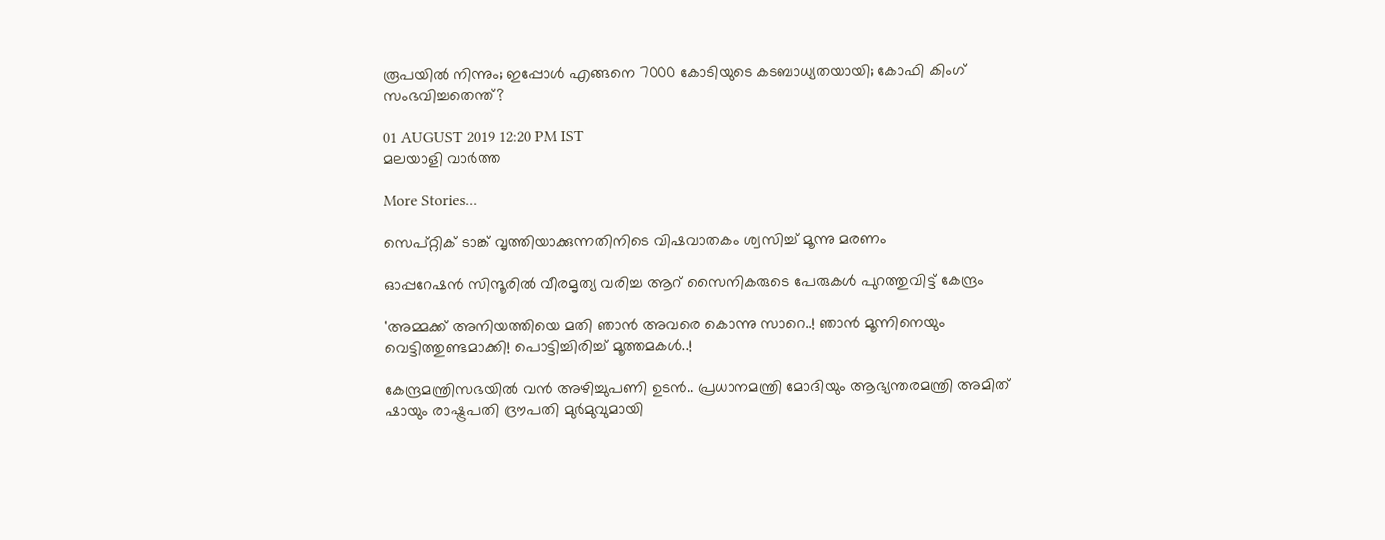രൂപയില്‍ നിന്നും; ഇപ്പോള്‍ എങ്ങനെ 7000 കോടിയുടെ കടബാധ്യതയായി; കോഫി കിംഗ് സംഭവിച്ചതെന്ത്?

01 AUGUST 2019 12:20 PM IST
മലയാളി വാര്‍ത്ത

More Stories...

സെപ്റ്റിക് ടാങ്ക് വൃത്തിയാക്കുന്നതിനിടെ വിഷവാതകം ശ്വസിച്ച് മൂന്നു മരണം

ഓപ്പറേഷന്‍ സിന്ദൂരില്‍ വീരമൃത്യ വരിച്ച ആറ് സൈനികരുടെ പേരുകള്‍ പുറത്തുവിട്ട് കേന്ദ്രം

'അമ്മക്ക് അനിയത്തിയെ മതി ഞാൻ അവരെ കൊന്നു സാറെ..! ഞാന്‍ മൂന്നിനെയും വെട്ടിത്തുണ്ടമാക്കി! പൊട്ടിച്ചിരിച്ച് മൂത്തമകൾ..!

കേന്ദ്രമന്ത്രിസഭയിൽ വൻ അഴിച്ചുപണി ഉടൻ.. പ്രധാനമന്ത്രി മോദിയും ആഭ്യന്തരമന്ത്രി അമിത് ഷായും രാഷ്ട്രപതി ദ്രൗപതി മുർമുവുമായി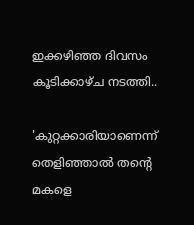ഇക്കഴിഞ്ഞ ദിവസം കൂടിക്കാഴ്ച നടത്തി..

'കുറ്റക്കാരിയാണെന്ന് തെളിഞ്ഞാൽ തന്റെ മകളെ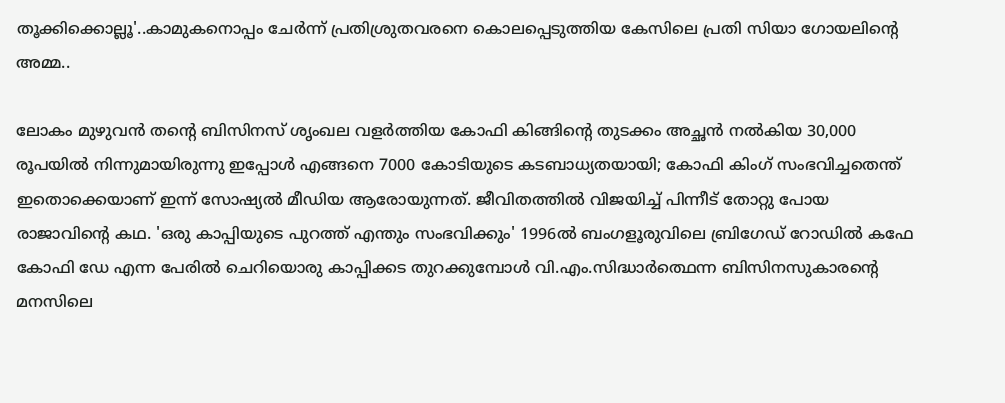തൂക്കിക്കൊല്ലൂ'..കാമുകനൊപ്പം ചേർന്ന് പ്രതിശ്രുതവരനെ കൊലപ്പെടുത്തിയ കേസിലെ പ്രതി സിയാ ഗോയലിന്റെ അമ്മ..

ലോകം മുഴുവന്‍ തന്റെ ബിസിനസ് ശൃംഖല വളര്‍ത്തിയ കോഫി കിങ്ങിന്റെ തുടക്കം അച്ഛന്‍ നല്‍കിയ 30,000 രൂപയില്‍ നിന്നുമായിരുന്നു ഇപ്പോള്‍ എങ്ങനെ 7000 കോടിയുടെ കടബാധ്യതയായി; കോഫി കിംഗ് സംഭവിച്ചതെന്ത് ഇതൊക്കെയാണ് ഇന്ന് സോഷ്യല്‍ മീഡിയ ആരോയുന്നത്. ജീവിതത്തില്‍ വിജയിച്ച് പിന്നീട് തോറ്റു പോയ രാജാവിന്റെ കഥ. 'ഒരു കാപ്പിയുടെ പുറത്ത് എന്തും സംഭവിക്കും' 1996ല്‍ ബംഗളൂരുവിലെ ബ്രിഗേഡ് റോഡില്‍ കഫേ കോഫി ഡേ എന്ന പേരില്‍ ചെറിയൊരു കാപ്പിക്കട തുറക്കുമ്പോള്‍ വി.എം.സിദ്ധാര്‍ത്ഥെന്ന ബിസിനസുകാരന്റെ മനസിലെ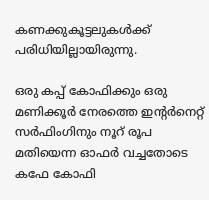കണക്കുകൂട്ടലുകള്‍ക്ക് പരിധിയില്ലായിരുന്നു.

ഒരു കപ്പ് കോഫിക്കും ഒരു മണിക്കൂര്‍ നേരത്തെ ഇന്റര്‍നെറ്റ് സര്‍ഫിംഗിനും നൂറ് രൂപ മതിയെന്ന ഓഫര്‍ വച്ചതോടെ കഫേ കോഫി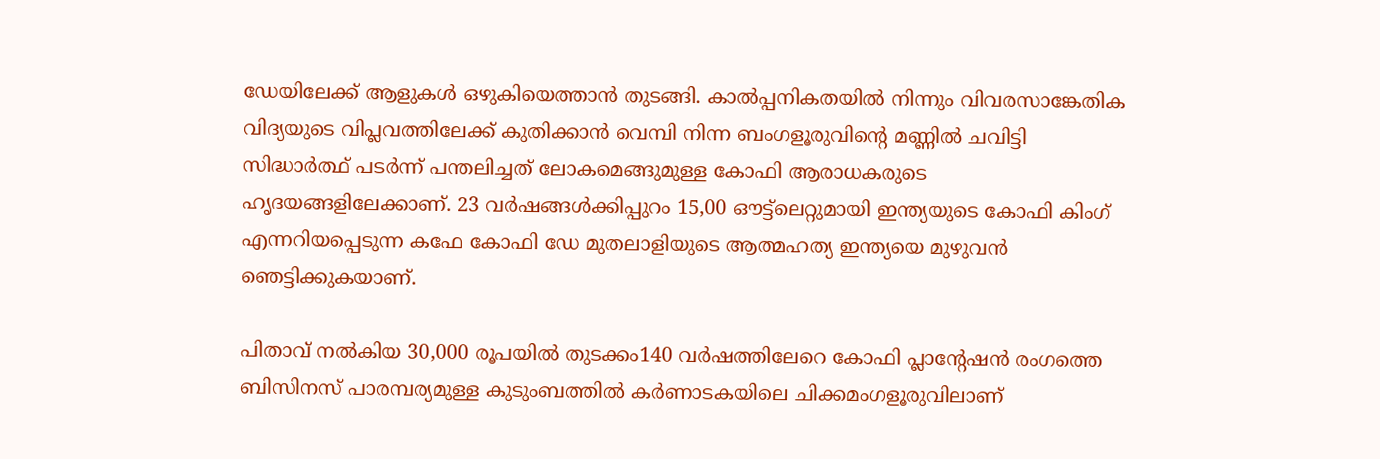ഡേയിലേക്ക് ആളുകള്‍ ഒഴുകിയെത്താന്‍ തുടങ്ങി. കാല്‍പ്പനികതയില്‍ നിന്നും വിവരസാങ്കേതിക വിദ്യയുടെ വിപ്ലവത്തിലേക്ക് കുതിക്കാന്‍ വെമ്പി നിന്ന ബംഗളൂരുവിന്റെ മണ്ണില്‍ ചവിട്ടി സിദ്ധാര്‍ത്ഥ് പടര്‍ന്ന് പന്തലിച്ചത് ലോകമെങ്ങുമുള്ള കോഫി ആരാധകരുടെ ഹൃദയങ്ങളിലേക്കാണ്. 23 വര്‍ഷങ്ങള്‍ക്കിപ്പുറം 15,00 ഔട്ട്‌ലെറ്റുമായി ഇന്ത്യയുടെ കോഫി കിംഗ് എന്നറിയപ്പെടുന്ന കഫേ കോഫി ഡേ മുതലാളിയുടെ ആത്മഹത്യ ഇന്ത്യയെ മുഴുവന്‍ ഞെട്ടിക്കുകയാണ്.

പിതാവ് നല്‍കിയ 30,000 രൂപയില്‍ തുടക്കം140 വര്‍ഷത്തിലേറെ കോഫി പ്ലാന്റേഷന്‍ രംഗത്തെ ബിസിനസ് പാരമ്പര്യമുള്ള കുടുംബത്തില്‍ കര്‍ണാടകയിലെ ചിക്കമംഗളൂരുവിലാണ്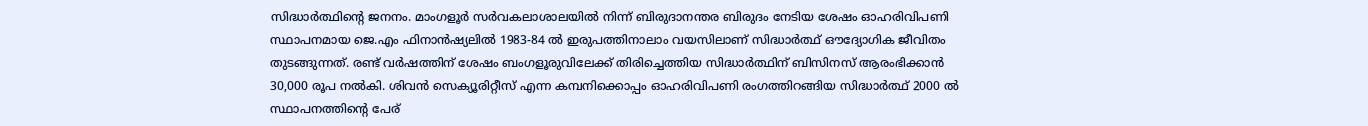സിദ്ധാര്‍ത്ഥിന്റെ ജനനം. മാംഗളൂര്‍ സര്‍വകലാശാലയില്‍ നിന്ന് ബിരുദാനന്തര ബിരുദം നേടിയ ശേഷം ഓഹരിവിപണി സ്ഥാപനമായ ജെ.എം ഫിനാന്‍ഷ്യലില്‍ 1983-84 ല്‍ ഇരുപത്തിനാലാം വയസിലാണ് സിദ്ധാര്‍ത്ഥ് ഔദ്യോഗിക ജീവിതം തുടങ്ങുന്നത്. രണ്ട് വര്‍ഷത്തിന് ശേഷം ബംഗളൂരുവിലേക്ക് തിരിച്ചെത്തിയ സിദ്ധാര്‍ത്ഥിന് ബിസിനസ് ആരംഭിക്കാന്‍ 30,000 രൂപ നല്‍കി. ശിവന്‍ സെക്യൂരിറ്റീസ് എന്ന കമ്പനിക്കൊപ്പം ഓഹരിവിപണി രംഗത്തിറങ്ങിയ സിദ്ധാര്‍ത്ഥ് 2000 ല്‍ സ്ഥാപനത്തിന്റെ പേര്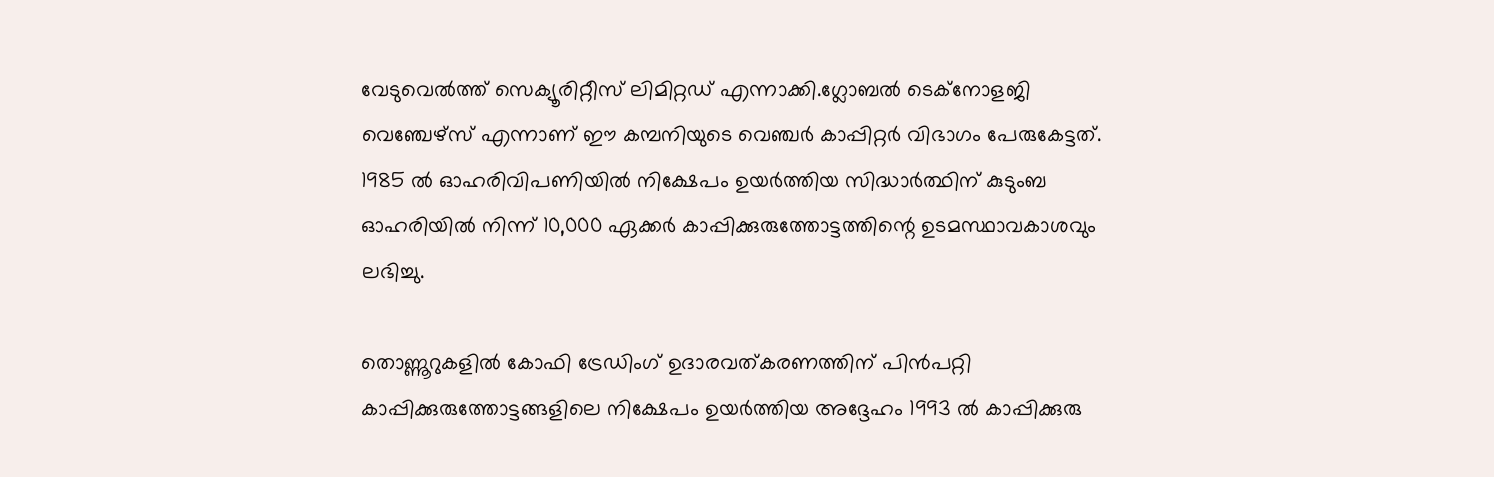വേടുവെല്‍ത്ത് സെക്യൂരിറ്റീസ് ലിമിറ്റഡ് എന്നാക്കി.ഗ്ലോബല്‍ ടെക്നോളജി വെഞ്ചേഴ്സ് എന്നാണ് ഈ കമ്പനിയുടെ വെഞ്ചര്‍ കാപ്പിറ്റര്‍ വിഭാഗം പേരുകേട്ടത്. 1985 ല്‍ ഓഹരിവിപണിയില്‍ നിക്ഷേപം ഉയര്‍ത്തിയ സിദ്ധാര്‍ത്ഥിന് കുടുംബ ഓഹരിയില്‍ നിന്ന് 10,000 ഏക്കര്‍ കാപ്പിക്കുരുത്തോട്ടത്തിന്റെ ഉടമസ്ഥാവകാശവും ലഭിച്ചു.

തൊണ്ണൂറുകളില്‍ കോഫി ട്രേഡിംഗ് ഉദാരവത്കരണത്തിന് പിന്‍പറ്റി കാപ്പിക്കുരുത്തോട്ടങ്ങളിലെ നിക്ഷേപം ഉയര്‍ത്തിയ അദ്ദേഹം 1993 ല്‍ കാപ്പിക്കുരു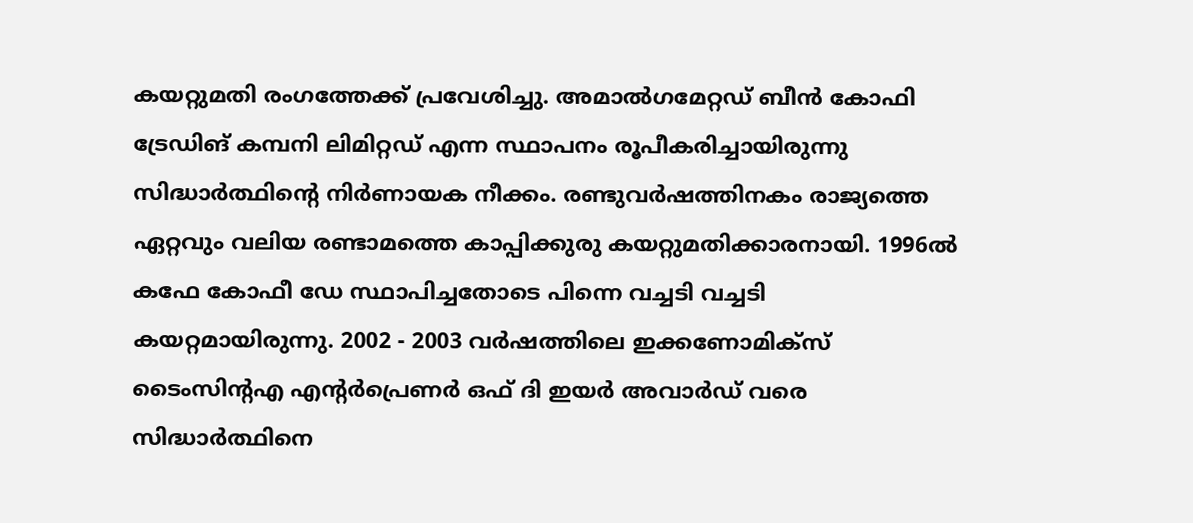കയറ്റുമതി രംഗത്തേക്ക് പ്രവേശിച്ചു. അമാല്‍ഗമേറ്റഡ് ബീന്‍ കോഫി ട്രേഡിങ് കമ്പനി ലിമിറ്റഡ് എന്ന സ്ഥാപനം രൂപീകരിച്ചായിരുന്നു സിദ്ധാര്‍ത്ഥിന്റെ നിര്‍ണായക നീക്കം. രണ്ടുവര്‍ഷത്തിനകം രാജ്യത്തെ ഏറ്റവും വലിയ രണ്ടാമത്തെ കാപ്പിക്കുരു കയറ്റുമതിക്കാരനായി. 1996ല്‍ കഫേ കോഫീ ഡേ സ്ഥാപിച്ചതോടെ പിന്നെ വച്ചടി വച്ചടി കയറ്റമായിരുന്നു. 2002 - 2003 വര്‍ഷത്തിലെ ഇക്കണോമിക്സ് ടൈംസിന്റഎ എന്റര്‍പ്രെണര്‍ ഒഫ് ദി ഇയര്‍ അവാര്‍ഡ് വരെ സിദ്ധാര്‍ത്ഥിനെ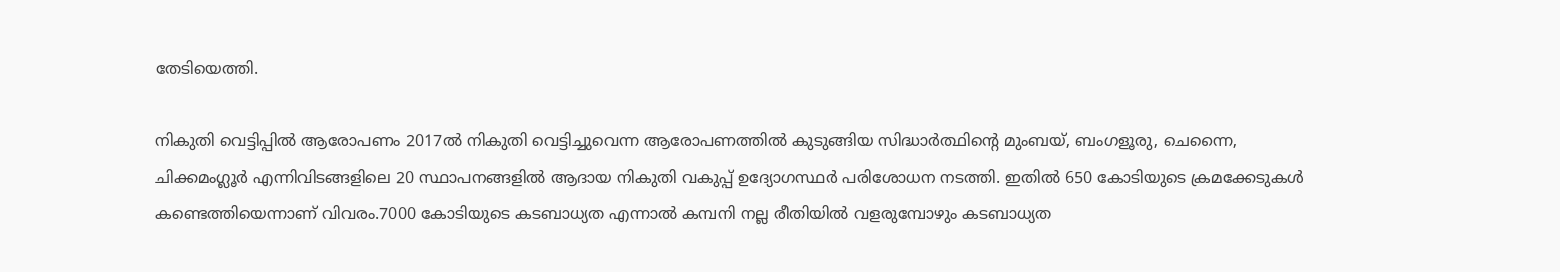തേടിയെത്തി.

നികുതി വെട്ടിപ്പില്‍ ആരോപണം 2017ല്‍ നികുതി വെട്ടിച്ചുവെന്ന ആരോപണത്തില്‍ കുടുങ്ങിയ സിദ്ധാര്‍ത്ഥിന്റെ മുംബയ്, ബംഗളൂരു, ചെന്നൈ, ചിക്കമംഗ്ലൂര്‍ എന്നിവിടങ്ങളിലെ 20 സ്ഥാപനങ്ങളില്‍ ആദായ നികുതി വകുപ്പ് ഉദ്യോഗസ്ഥര്‍ പരിശോധന നടത്തി. ഇതില്‍ 650 കോടിയുടെ ക്രമക്കേടുകള്‍ കണ്ടെത്തിയെന്നാണ് വിവരം.7000 കോടിയുടെ കടബാധ്യത എന്നാല്‍ കമ്പനി നല്ല രീതിയില്‍ വളരുമ്പോഴും കടബാധ്യത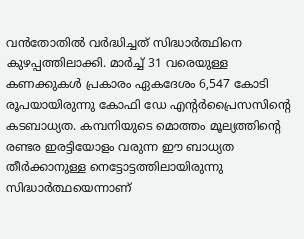വന്‍തോതില്‍ വര്‍ദ്ധിച്ചത് സിദ്ധാര്‍ത്ഥിനെ കുഴപ്പത്തിലാക്കി. മാര്‍ച്ച് 31 വരെയുള്ള കണക്കുകള്‍ പ്രകാരം ഏകദേശം 6,547 കോടി രൂപയായിരുന്നു കോഫി ഡേ എന്റര്‍പ്രൈസസിന്റെ കടബാധ്യത. കമ്പനിയുടെ മൊത്തം മൂല്യത്തിന്റെ രണ്ടര ഇരട്ടിയോളം വരുന്ന ഈ ബാധ്യത തീര്‍ക്കാനുള്ള നെട്ടോട്ടത്തിലായിരുന്നു സിദ്ധാര്‍ത്ഥയെന്നാണ്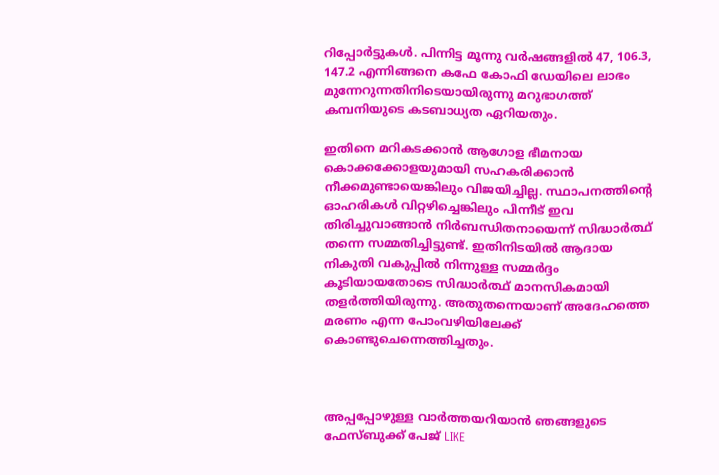റിപ്പോര്‍ട്ടുകള്‍. പിന്നിട്ട മൂന്നു വര്‍ഷങ്ങളില്‍ 47, 106.3, 147.2 എന്നിങ്ങനെ കഫേ കോഫി ഡേയിലെ ലാഭം മുന്നേറുന്നതിനിടെയായിരുന്നു മറുഭാഗത്ത് കമ്പനിയുടെ കടബാധ്യത ഏറിയതും.

ഇതിനെ മറികടക്കാന്‍ ആഗോള ഭീമനായ കൊക്കക്കോളയുമായി സഹകരിക്കാന്‍ നീക്കമുണ്ടായെങ്കിലും വിജയിച്ചില്ല. സ്ഥാപനത്തിന്റെ ഓഹരികള്‍ വിറ്റഴിച്ചെങ്കിലും പിന്നീട് ഇവ തിരിച്ചുവാങ്ങാന്‍ നിര്‍ബന്ധിതനായെന്ന് സിദ്ധാര്‍ത്ഥ് തന്നെ സമ്മതിച്ചിട്ടുണ്ട്. ഇതിനിടയില്‍ ആദായ നികുതി വകുപ്പില്‍ നിന്നുള്ള സമ്മര്‍ദ്ദം കൂടിയായതോടെ സിദ്ധാര്‍ത്ഥ് മാനസികമായി തളര്‍ത്തിയിരുന്നു. അതുതന്നെയാണ് അദേഹത്തെ മരണം എന്ന പോംവഴിയിലേക്ക് കൊണ്ടുചെന്നെത്തിച്ചതും.



അപ്പപ്പോഴുള്ള വാര്‍ത്തയറിയാന്‍ ഞങ്ങളുടെ ഫേസ്‌ബുക്ക്‌ പേജ് LIKE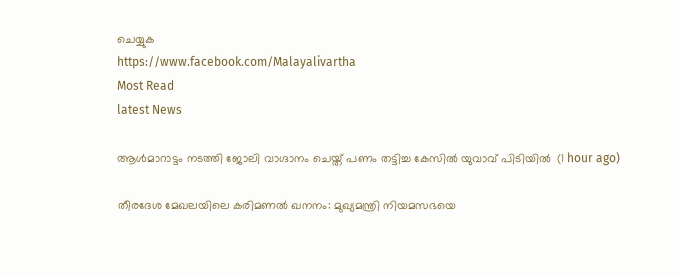ചെയ്യുക
https://www.facebook.com/Malayalivartha
Most Read
latest News

ആള്‍മാറാട്ടം നടത്തി ജോലി വാഗ്ദാനം ചെയ്ത് പണം തട്ടിച്ച കേസില്‍ യുവാവ് പിടിയില്‍  (1 hour ago)

തീരദേശ മേഖലയിലെ കരിമണല്‍ ഖനനം: മുഖ്യമന്ത്രി നിയമസഭയെ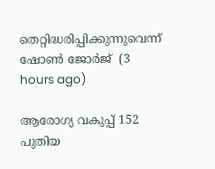തെറ്റിദ്ധരിപ്പിക്കുന്നുവെന്ന് ഷോണ്‍ ജോര്‍ജ്  (3 hours ago)

ആരോഗ്യ വകുപ്പ് 152 പുതിയ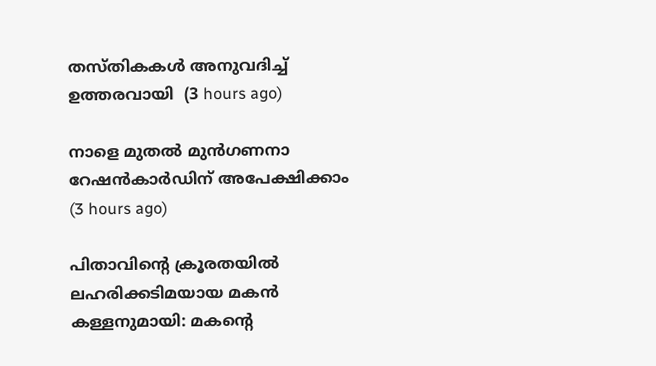തസ്തികകള്‍ അനുവദിച്ച് ഉത്തരവായി  (3 hours ago)

നാളെ മുതല്‍ മുന്‍ഗണനാ റേഷന്‍കാര്‍ഡിന് അപേക്ഷിക്കാം  (3 hours ago)

പിതാവിന്റെ ക്രൂരതയില്‍ ലഹരിക്കടിമയായ മകന്‍ കള്ളനുമായി: മകന്റെ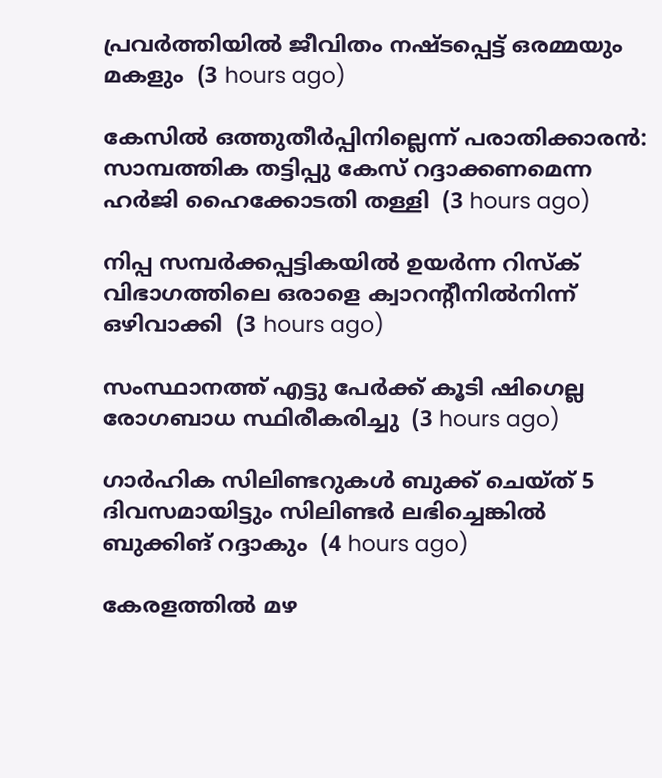പ്രവര്‍ത്തിയില്‍ ജീവിതം നഷ്ടപ്പെട്ട് ഒരമ്മയും മകളും  (3 hours ago)

കേസില്‍ ഒത്തുതീര്‍പ്പിനില്ലെന്ന് പരാതിക്കാരന്‍: സാമ്പത്തിക തട്ടിപ്പു കേസ് റദ്ദാക്കണമെന്ന ഹര്‍ജി ഹൈക്കോടതി തള്ളി  (3 hours ago)

നിപ്പ സമ്പര്‍ക്കപ്പട്ടികയില്‍ ഉയര്‍ന്ന റിസ്‌ക് വിഭാഗത്തിലെ ഒരാളെ ക്വാറന്റീനില്‍നിന്ന് ഒഴിവാക്കി  (3 hours ago)

സംസ്ഥാനത്ത് എട്ടു പേര്‍ക്ക് കൂടി ഷിഗെല്ല രോഗബാധ സ്ഥിരീകരിച്ചു  (3 hours ago)

ഗാര്‍ഹിക സിലിണ്ടറുകള്‍ ബുക്ക് ചെയ്ത് 5 ദിവസമായിട്ടും സിലിണ്ടര്‍ ലഭിച്ചെങ്കില്‍ ബുക്കിങ് റദ്ദാകും  (4 hours ago)

കേരളത്തില്‍ മഴ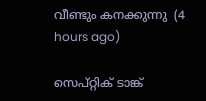വീണ്ടും കനക്കുന്നു  (4 hours ago)

സെപ്റ്റിക് ടാങ്ക്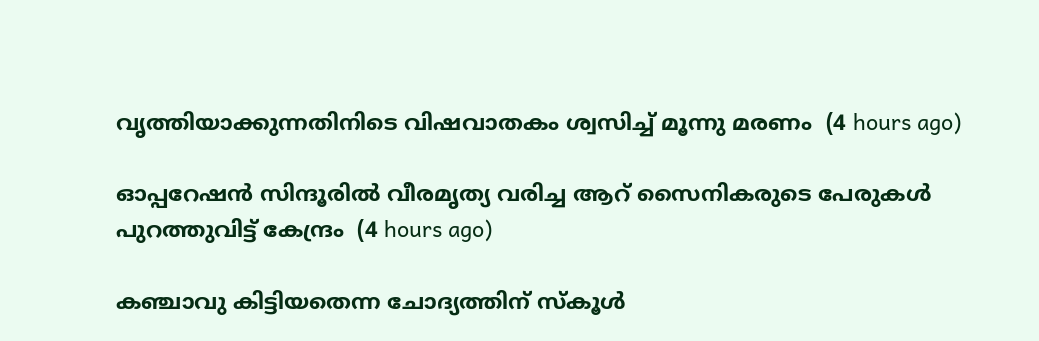വൃത്തിയാക്കുന്നതിനിടെ വിഷവാതകം ശ്വസിച്ച് മൂന്നു മരണം  (4 hours ago)

ഓപ്പറേഷന്‍ സിന്ദൂരില്‍ വീരമൃത്യ വരിച്ച ആറ് സൈനികരുടെ പേരുകള്‍ പുറത്തുവിട്ട് കേന്ദ്രം  (4 hours ago)

കഞ്ചാവു കിട്ടിയതെന്ന ചോദ്യത്തിന് സ്‌കൂള്‍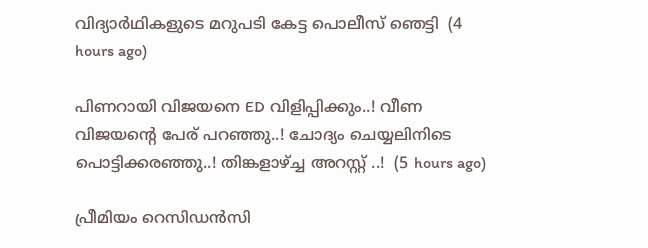വിദ്യാര്‍ഥികളുടെ മറുപടി കേട്ട പൊലീസ് ഞെട്ടി  (4 hours ago)

പിണറായി വിജയനെ ED വിളിപ്പിക്കും..! വീണ വിജയന്റെ പേര് പറഞ്ഞു..! ചോദ്യം ചെയ്യലിനിടെ പൊട്ടിക്കരഞ്ഞു..! തിങ്കളാഴ്ച്ച അറസ്റ്റ് ..!  (5 hours ago)

പ്രീമിയം റെസിഡൻസി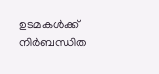ഉടമകൾക്ക് നിർബന്ധിത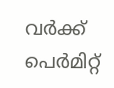വർക്ക് പെർമിറ്റ്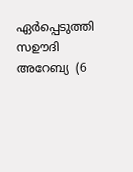ഏർപ്പെടുത്തി സഊദി അറേബ്യ  (6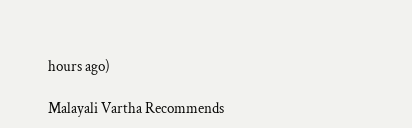hours ago)

Malayali Vartha Recommends